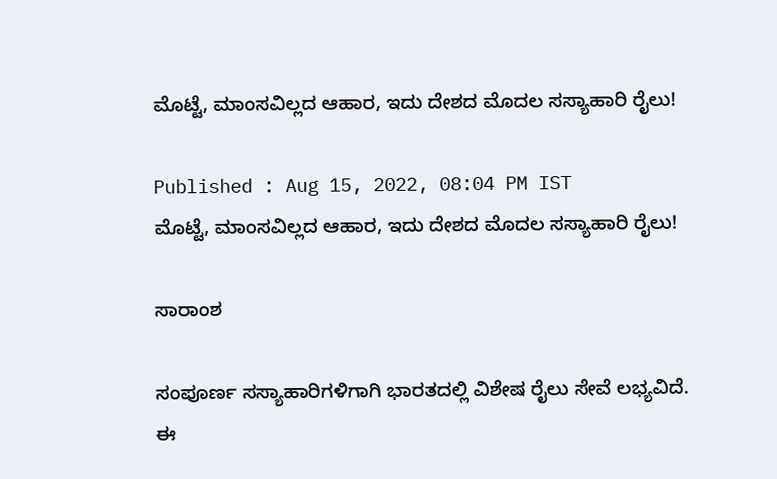ಮೊಟ್ಟೆ, ಮಾಂಸವಿಲ್ಲದ ಆಹಾರ, ಇದು ದೇಶದ ಮೊದಲ ಸಸ್ಯಾಹಾರಿ ರೈಲು!

Published : Aug 15, 2022, 08:04 PM IST
ಮೊಟ್ಟೆ, ಮಾಂಸವಿಲ್ಲದ ಆಹಾರ, ಇದು ದೇಶದ ಮೊದಲ ಸಸ್ಯಾಹಾರಿ ರೈಲು!

ಸಾರಾಂಶ

ಸಂಪೂರ್ಣ ಸಸ್ಯಾಹಾರಿಗಳಿಗಾಗಿ ಭಾರತದಲ್ಲಿ ವಿಶೇಷ ರೈಲು ಸೇವೆ ಲಭ್ಯವಿದೆ. ಈ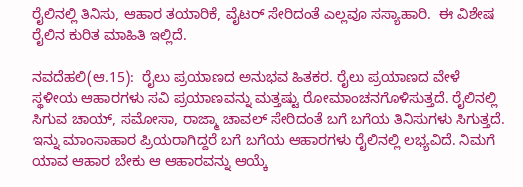ರೈಲಿನಲ್ಲಿ ತಿನಿಸು, ಆಹಾರ ತಯಾರಿಕೆ, ವೈಟರ್ ಸೇರಿದಂತೆ ಎಲ್ಲವೂ ಸಸ್ಯಾಹಾರಿ.  ಈ ವಿಶೇಷ ರೈಲಿನ ಕುರಿತ ಮಾಹಿತಿ ಇಲ್ಲಿದೆ.

ನವದೆಹಲಿ(ಆ.15):  ರೈಲು ಪ್ರಯಾಣದ ಅನುಭವ ಹಿತಕರ. ರೈಲು ಪ್ರಯಾಣದ ವೇಳೆ ಸ್ಥಳೀಯ ಆಹಾರಗಳು ಸವಿ ಪ್ರಯಾಣವನ್ನು ಮತ್ತಷ್ಟು ರೋಮಾಂಚನಗೊಳಿಸುತ್ತದೆ. ರೈಲಿನಲ್ಲಿ ಸಿಗುವ ಚಾಯ್, ಸಮೋಸಾ, ರಾಜ್ಮಾ ಚಾವಲ್ ಸೇರಿದಂತೆ ಬಗೆ ಬಗೆಯ ತಿನಿಸುಗಳು ಸಿಗುತ್ತದೆ. ಇನ್ನು ಮಾಂಸಾಹಾರ ಪ್ರಿಯರಾಗಿದ್ದರೆ ಬಗೆ ಬಗೆಯ ಆಹಾರಗಳು ರೈಲಿನಲ್ಲಿ ಲಭ್ಯವಿದೆ. ನಿಮಗೆ ಯಾವ ಆಹಾರ ಬೇಕು ಆ ಆಹಾರವನ್ನು ಆಯ್ಕೆ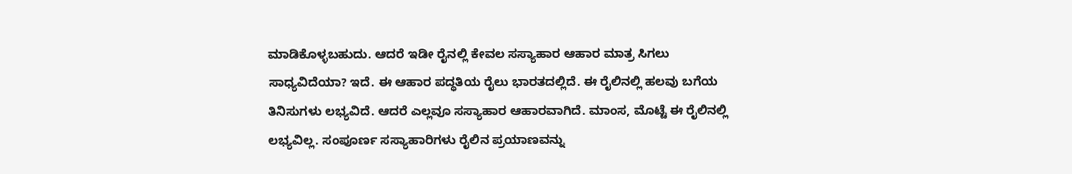ಮಾಡಿಕೊಳ್ಳಬಹುದು. ಆದರೆ ಇಡೀ ರೈನಲ್ಲಿ ಕೇವಲ ಸಸ್ಯಾಹಾರ ಆಹಾರ ಮಾತ್ರ ಸಿಗಲು ಸಾಧ್ಯವಿದೆಯಾ? ಇದೆ. ಈ ಆಹಾರ ಪದ್ಧತಿಯ ರೈಲು ಭಾರತದಲ್ಲಿದೆ. ಈ ರೈಲಿನಲ್ಲಿ ಹಲವು ಬಗೆಯ ತಿನಿಸುಗಳು ಲಭ್ಯವಿದೆ. ಆದರೆ ಎಲ್ಲವೂ ಸಸ್ಯಾಹಾರ ಆಹಾರವಾಗಿದೆ. ಮಾಂಸ, ಮೊಟ್ಟೆ ಈ ರೈಲಿನಲ್ಲಿ ಲಭ್ಯವಿಲ್ಲ. ಸಂಪೂರ್ಣ ಸಸ್ಯಾಹಾರಿಗಳು ರೈಲಿನ ಪ್ರಯಾಣವನ್ನು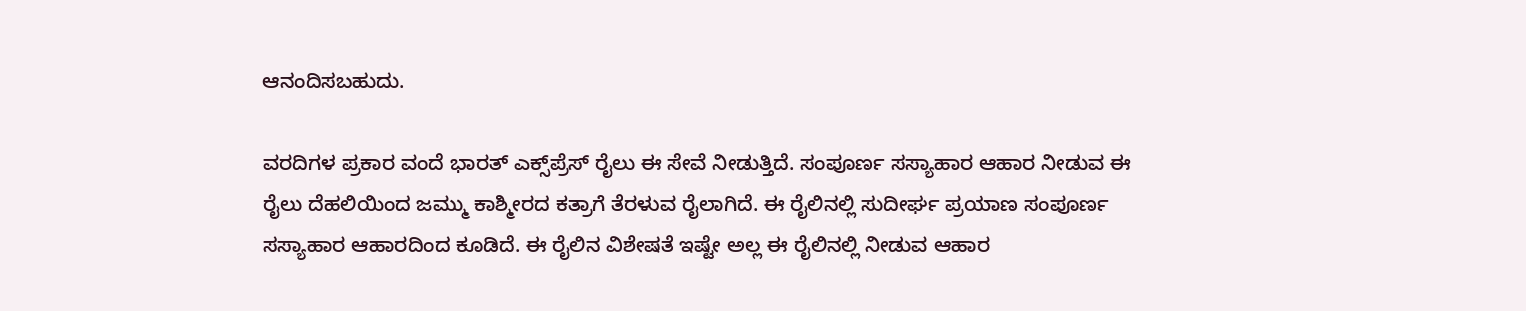ಆನಂದಿಸಬಹುದು.

ವರದಿಗಳ ಪ್ರಕಾರ ವಂದೆ ಭಾರತ್ ಎಕ್ಸ್‌ಪ್ರೆಸ್ ರೈಲು ಈ ಸೇವೆ ನೀಡುತ್ತಿದೆ. ಸಂಪೂರ್ಣ ಸಸ್ಯಾಹಾರ ಆಹಾರ ನೀಡುವ ಈ ರೈಲು ದೆಹಲಿಯಿಂದ ಜಮ್ಮು ಕಾಶ್ಮೀರದ ಕತ್ರಾಗೆ ತೆರಳುವ ರೈಲಾಗಿದೆ. ಈ ರೈಲಿನಲ್ಲಿ ಸುದೀರ್ಘ ಪ್ರಯಾಣ ಸಂಪೂರ್ಣ ಸಸ್ಯಾಹಾರ ಆಹಾರದಿಂದ ಕೂಡಿದೆ. ಈ ರೈಲಿನ ವಿಶೇಷತೆ ಇಷ್ಟೇ ಅಲ್ಲ ಈ ರೈಲಿನಲ್ಲಿ ನೀಡುವ ಆಹಾರ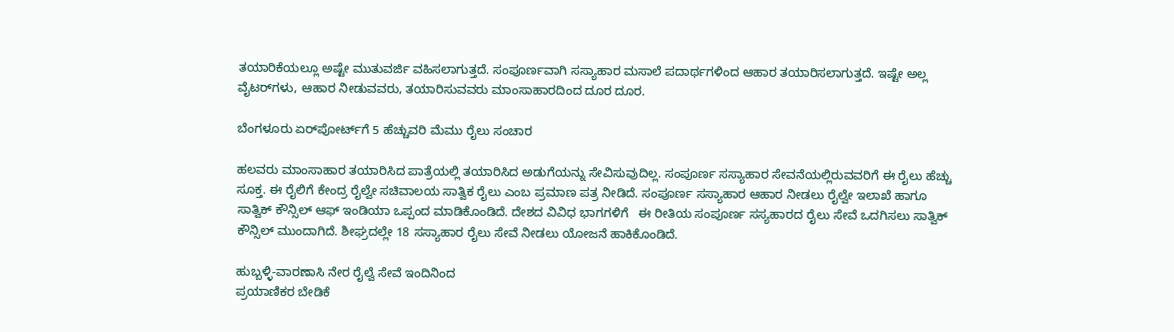ತಯಾರಿಕೆಯಲ್ಲೂ ಅಷ್ಟೇ ಮುತುವರ್ಜಿ ವಹಿಸಲಾಗುತ್ತದೆ. ಸಂಪೂರ್ಣವಾಗಿ ಸಸ್ಯಾಹಾರ ಮಸಾಲೆ ಪದಾರ್ಥಗಳಿಂದ ಆಹಾರ ತಯಾರಿಸಲಾಗುತ್ತದೆ. ಇಷ್ಟೇ ಅಲ್ಲ ವೈಟರ್‌ಗಳು, ಆಹಾರ ನೀಡುವವರು, ತಯಾರಿಸುವವರು ಮಾಂಸಾಹಾರದಿಂದ ದೂರ ದೂರ.

ಬೆಂಗಳೂರು ಏರ್‌ಪೋರ್ಟ್‌ಗೆ 5 ಹೆಚ್ಚುವರಿ ಮೆಮು ರೈಲು ಸಂಚಾರ

ಹಲವರು ಮಾಂಸಾಹಾರ ತಯಾರಿಸಿದ ಪಾತ್ರೆಯಲ್ಲಿ ತಯಾರಿಸಿದ ಅಡುಗೆಯನ್ನು ಸೇವಿಸುವುದಿಲ್ಲ. ಸಂಪೂರ್ಣ ಸಸ್ಯಾಹಾರ ಸೇವನೆಯಲ್ಲಿರುವವರಿಗೆ ಈ ರೈಲು ಹೆಚ್ಚು ಸೂಕ್ತ. ಈ ರೈಲಿಗೆ ಕೇಂದ್ರ ರೈಲ್ವೇ ಸಚಿವಾಲಯ ಸಾತ್ವಿಕ ರೈಲು ಎಂಬ ಪ್ರಮಾಣ ಪತ್ರ ನೀಡಿದೆ. ಸಂಪೂರ್ಣ ಸಸ್ಯಾಹಾರ ಆಹಾರ ನೀಡಲು ರೈಲ್ವೇ ಇಲಾಖೆ ಹಾಗೂ ಸಾತ್ವಿಕ್ ಕೌನ್ಸಿಲ್ ಆಫ್ ಇಂಡಿಯಾ ಒಪ್ಪಂದ ಮಾಡಿಕೊಂಡಿದೆ. ದೇಶದ ವಿವಿಧ ಭಾಗಗಳಿಗೆ   ಈ ರೀತಿಯ ಸಂಪೂರ್ಣ ಸಸ್ಯಹಾರದ ರೈಲು ಸೇವೆ ಒದಗಿಸಲು ಸಾತ್ವಿಕ್ ಕೌನ್ಸಿಲ್ ಮುಂದಾಗಿದೆ. ಶೀಘ್ರದಲ್ಲೇ 18 ಸಸ್ಯಾಹಾರ ರೈಲು ಸೇವೆ ನೀಡಲು ಯೋಜನೆ ಹಾಕಿಕೊಂಡಿದೆ.

ಹುಬ್ಬಳ್ಳಿ-ವಾರಣಾಸಿ ನೇರ ರೈಲ್ವೆ ಸೇವೆ ಇಂದಿನಿಂದ
ಪ್ರಯಾಣಿಕರ ಬೇಡಿಕೆ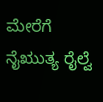ಮೇರೆಗೆ ನೈಋುತ್ಯ ರೈಲ್ವೆ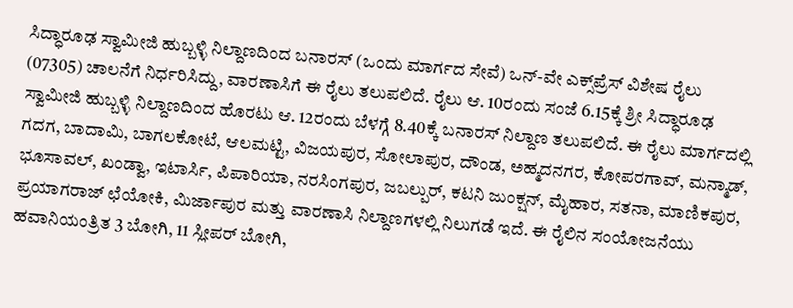ಸಿದ್ಧಾರೂಢ ಸ್ವಾಮೀಜಿ ಹುಬ್ಬಳ್ಳಿ ನಿಲ್ದಾಣದಿಂದ ಬನಾರಸ್‌ (ಒಂದು ಮಾರ್ಗದ ಸೇವೆ) ಒನ್‌-ವೇ ಎಕ್ಸ್‌ಪ್ರೆಸ್‌ ವಿಶೇಷ ರೈಲು (07305) ಚಾಲನೆಗೆ ನಿರ್ಧರಿಸಿದ್ದು, ವಾರಣಾಸಿಗೆ ಈ ರೈಲು ತಲುಪಲಿದೆ. ರೈಲು ಆ. 10ರಂದು ಸಂಜೆ 6.15ಕ್ಕೆ ಶ್ರೀ ಸಿದ್ಧಾರೂಢ ಸ್ವಾಮೀಜಿ ಹುಬ್ಬಳ್ಳಿ ನಿಲ್ದಾಣದಿಂದ ಹೊರಟು ಆ. 12ರಂದು ಬೆಳಗ್ಗೆ 8.40ಕ್ಕೆ ಬನಾರಸ್‌ ನಿಲ್ದಾಣ ತಲುಪಲಿದೆ. ಈ ರೈಲು ಮಾರ್ಗದಲ್ಲಿ ಗದಗ, ಬಾದಾಮಿ, ಬಾಗಲಕೋಟೆ, ಆಲಮಟ್ಟಿ, ವಿಜಯಪುರ, ಸೋಲಾಪುರ, ದೌಂಡ, ಅಹ್ಮದನಗರ, ಕೋಪರಗಾವ್‌, ಮನ್ಮಾಡ್‌, ಭೂಸಾವಲ್‌, ಖಂಡ್ವಾ, ಇಟಾರ್ಸಿ, ಪಿಪಾರಿಯಾ, ನರಸಿಂಗಪುರ, ಜಬಲ್ಪುರ್‌, ಕಟನಿ ಜುಂಕ್ಷನ್‌, ಮೈಹಾರ, ಸತನಾ, ಮಾಣಿಕಪುರ, ಪ್ರಯಾಗರಾಜ್‌ ಛೆಯೋಕಿ, ಮಿರ್ಜಾಪುರ ಮತ್ತು ವಾರಣಾಸಿ ನಿಲ್ದಾಣಗಳಲ್ಲಿ ನಿಲುಗಡೆ ಇದೆ. ಈ ರೈಲಿನ ಸಂಯೋಜನೆಯು ಹವಾನಿಯಂತ್ರಿತ 3 ಬೋಗಿ, 11 ಸ್ಲೀಪರ್‌ ಬೋಗಿ,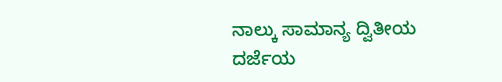ನಾಲ್ಕು ಸಾಮಾನ್ಯ ದ್ವಿತೀಯ ದರ್ಜೆಯ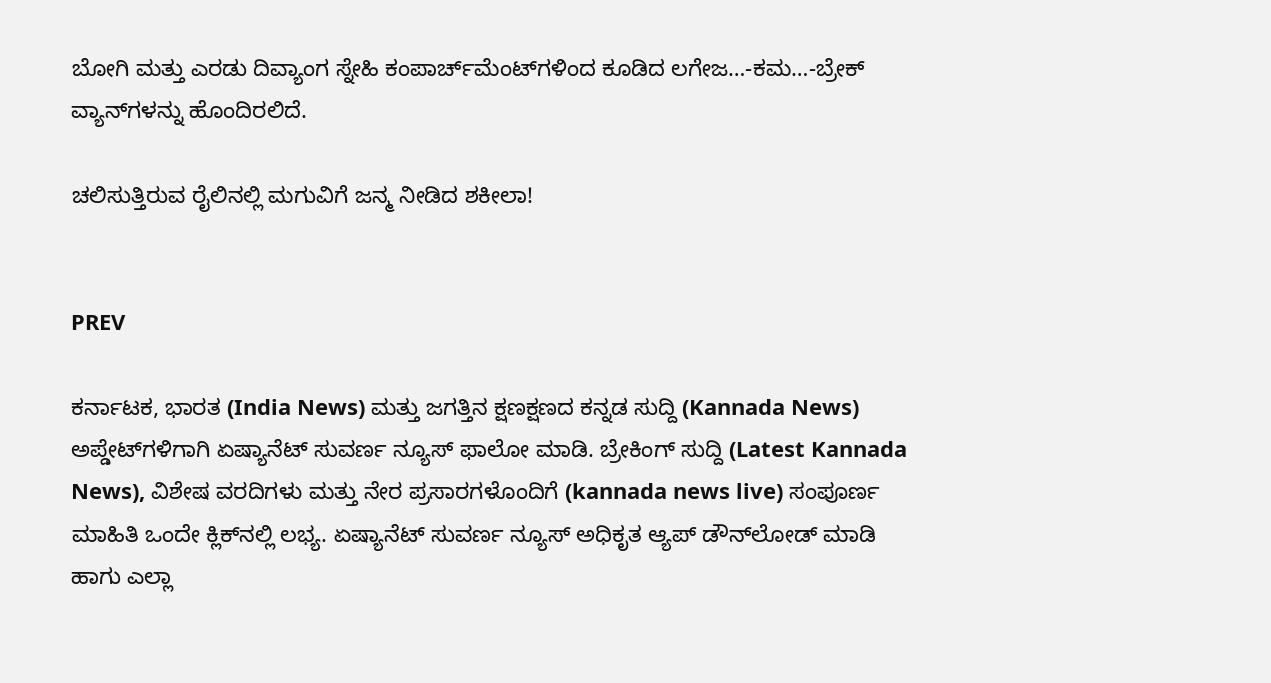ಬೋಗಿ ಮತ್ತು ಎರಡು ದಿವ್ಯಾಂಗ ಸ್ನೇಹಿ ಕಂಪಾರ್ಚ್‌ಮೆಂಟ್‌ಗಳಿಂದ ಕೂಡಿದ ಲಗೇಜ…-ಕಮ…-ಬ್ರೇಕ್‌ ವ್ಯಾನ್‌ಗಳನ್ನು ಹೊಂದಿರಲಿದೆ.

ಚಲಿಸುತ್ತಿರುವ ರೈಲಿನಲ್ಲಿ ಮಗುವಿಗೆ ಜನ್ಮ ನೀಡಿದ ಶಕೀಲಾ!


PREV

ಕರ್ನಾಟಕ, ಭಾರತ (India News) ಮತ್ತು ಜಗತ್ತಿನ ಕ್ಷಣಕ್ಷಣದ ಕನ್ನಡ ಸುದ್ದಿ (Kannada News) ಅಪ್ಡೇಟ್‌ಗಳಿಗಾಗಿ ಏಷ್ಯಾನೆಟ್ ಸುವರ್ಣ ನ್ಯೂಸ್‌ ಫಾಲೋ ಮಾಡಿ. ಬ್ರೇಕಿಂಗ್ ಸುದ್ದಿ (Latest Kannada News), ವಿಶೇಷ ವರದಿಗಳು ಮತ್ತು ನೇರ ಪ್ರಸಾರಗಳೊಂದಿಗೆ (kannada news live) ಸಂಪೂರ್ಣ ಮಾಹಿತಿ ಒಂದೇ ಕ್ಲಿಕ್‌ನಲ್ಲಿ ಲಭ್ಯ. ಏಷ್ಯಾನೆಟ್ ಸುವರ್ಣ ನ್ಯೂಸ್ ಅಧಿಕೃತ ಆ್ಯಪ್ ಡೌನ್‌ಲೋಡ್ ಮಾಡಿ ಹಾಗು ಎಲ್ಲಾ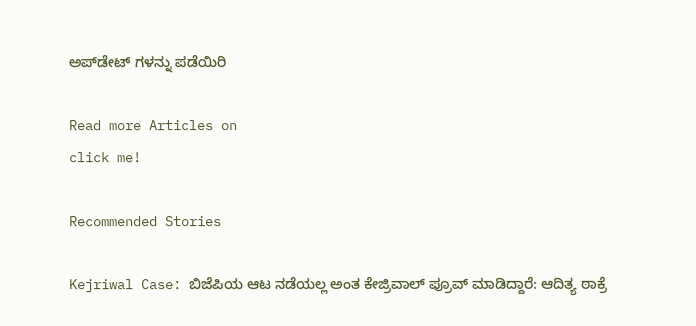ಅಪ್‌ಡೇಟ್ ಗಳನ್ನು ಪಡೆಯಿರಿ

Read more Articles on
click me!

Recommended Stories

Kejriwal Case: ಬಿಜೆಪಿಯ ಆಟ ನಡೆಯಲ್ಲ ಅಂತ ಕೇಜ್ರಿವಾಲ್ ಪ್ರೂವ್ ಮಾಡಿದ್ದಾರೆ: ಆದಿತ್ಯ ಠಾಕ್ರೆ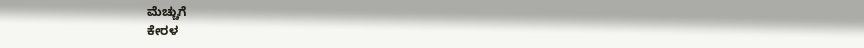ಮೆಚ್ಚುಗೆ
ಕೇರಳ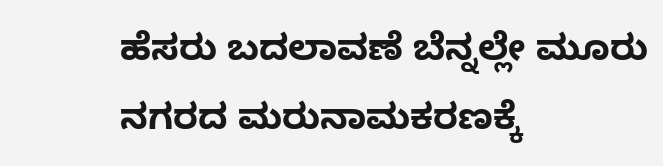ಹೆಸರು ಬದಲಾವಣೆ ಬೆನ್ನಲ್ಲೇ ಮೂರು ನಗರದ ಮರುನಾಮಕರಣಕ್ಕೆ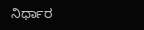ನಿರ್ಧಾರ